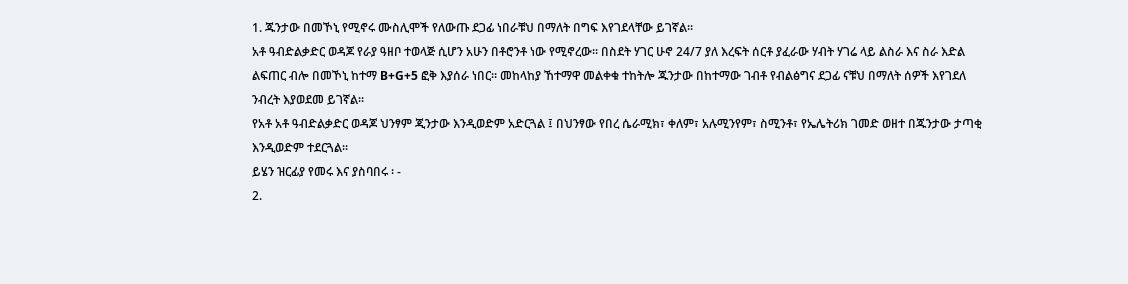1. ጁንታው በመኾኒ የሚኖሩ ሙስሊሞች የለውጡ ደጋፊ ነበራቹህ በማለት በግፍ እየገደላቸው ይገኛል።
አቶ ዓብድልቃድር ወዳጆ የራያ ዓዘቦ ተወላጅ ሲሆን አሁን በቶሮንቶ ነው የሚኖረው። በስደት ሃገር ሁኖ 24/7 ያለ እረፍት ሰርቶ ያፈራው ሃብት ሃገሬ ላይ ልስራ እና ስራ እድል ልፍጠር ብሎ በመኾኒ ከተማ B+G+5 ፎቅ እያሰራ ነበር። መከላከያ ኸተማዋ መልቀቁ ተከትሎ ጁንታው በከተማው ገብቶ የብልፅግና ደጋፊ ናቹህ በማለት ሰዎች እየገደለ ንብረት እያወደመ ይገኛል።
የአቶ አቶ ዓብድልቃድር ወዳጆ ህንፃም ጂንታው እንዲወድም አድርጓል ፤ በህንፃው የበረ ሴራሚክ፣ ቀለም፣ አሉሚንየም፣ ስሚንቶ፣ የኤሌትሪክ ገመድ ወዘተ በጁንታው ታጣቂ እንዲወድም ተደርጓል።
ይሄን ዝርፊያ የመሩ እና ያስባበሩ ፡ -
2.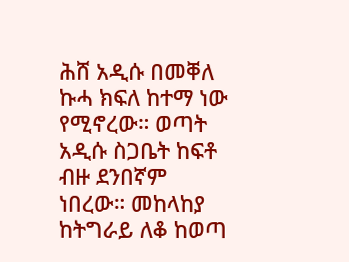ሕሸ አዲሱ በመቐለ ኩሓ ክፍለ ከተማ ነው የሚኖረው። ወጣት አዲሱ ስጋቤት ከፍቶ ብዙ ደንበኛም ነበረው። መከላከያ ከትግራይ ለቆ ከወጣ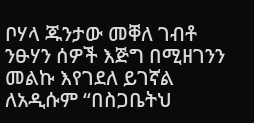ቦሃላ ጁንታው መቐለ ገብቶ ንፁሃን ሰዎች እጅግ በሚዘገንን መልኩ እየገደለ ይገኛል ለአዲሱም “በስጋቤትህ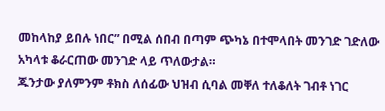መከላከያ ይበሉ ነበር” በሚል ሰበብ በጣም ጭካኔ በተሞላበት መንገድ ገድለው አካላቱ ቆራርጠው መንገድ ላይ ጥለውታል።
ጁንታው ያለምንም ቶክስ ለሰፊው ህዝብ ሲባል መቐለ ተለቆለት ገብቶ ነገር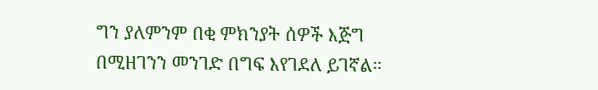ግን ያለምንም በቂ ምክንያት ሰዎች እጅግ በሚዘገንን መንገድ በግፍ እየገደለ ይገኛል።